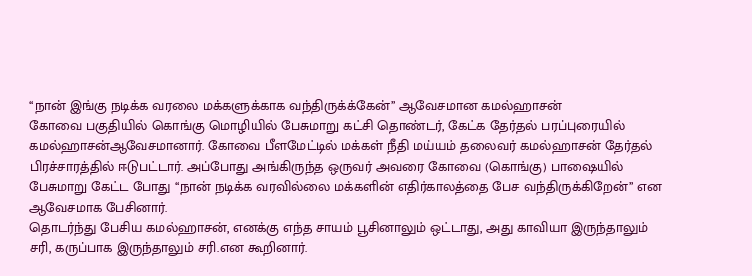‘‘நான் இங்கு நடிக்க வரலை மக்களுக்காக வந்திருக்க்கேன்’’ ஆவேசமான கமல்ஹாசன்
கோவை பகுதியில் கொங்கு மொழியில் பேசுமாறு கட்சி தொண்டர், கேட்க தேர்தல் பரப்புரையில் கமல்ஹாசன்ஆவேசமானார். கோவை பீளமேட்டில் மக்கள் நீதி மய்யம் தலைவர் கமல்ஹாசன் தேர்தல் பிரச்சாரத்தில் ஈடுபட்டார். அப்போது அங்கிருந்த ஒருவர் அவரை கோவை (கொங்கு) பாஷையில் பேசுமாறு கேட்ட போது ‘‘நான் நடிக்க வரவில்லை மக்களின் எதிர்காலத்தை பேச வந்திருக்கிறேன்’’ என ஆவேசமாக பேசினார்.
தொடர்ந்து பேசிய கமல்ஹாசன், எனக்கு எந்த சாயம் பூசினாலும் ஒட்டாது, அது காவியா இருந்தாலும் சரி, கருப்பாக இருந்தாலும் சரி.என கூறினார்.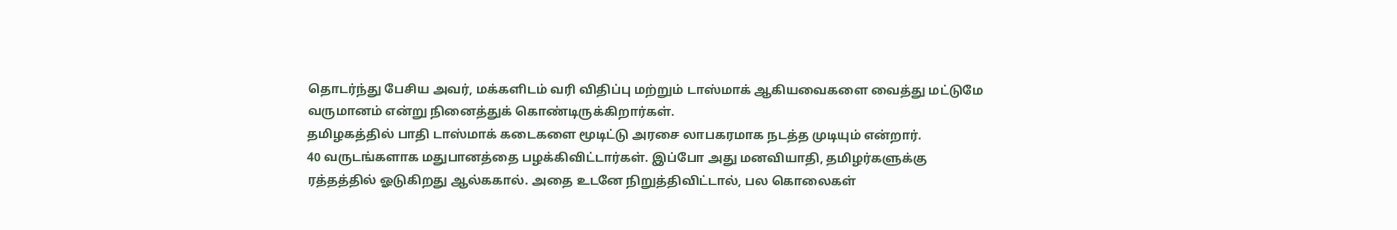தொடர்ந்து பேசிய அவர், மக்களிடம் வரி விதிப்பு மற்றும் டாஸ்மாக் ஆகியவைகளை வைத்து மட்டுமே வருமானம் என்று நினைத்துக் கொண்டிருக்கிறார்கள்.
தமிழகத்தில் பாதி டாஸ்மாக் கடைகளை மூடிட்டு அரசை லாபகரமாக நடத்த முடியும் என்றார்.
40 வருடங்களாக மதுபானத்தை பழக்கிவிட்டார்கள். இப்போ அது மனவியாதி, தமிழர்களுக்கு ரத்தத்தில் ஓடுகிறது ஆல்ககால். அதை உடனே நிறுத்திவிட்டால், பல கொலைகள்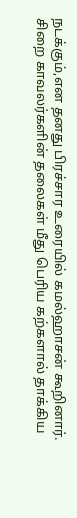நடக்கும்,என தனது பிரச்சார உரையில் கமல்ஹாசன் கூறினார்.
சிறை காவலர்களின் தலைகள் மீது பெரிய கற்களால் தாக்கிய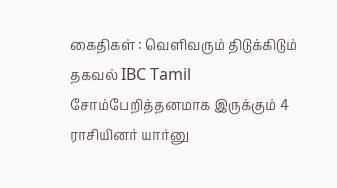கைதிகள் : வெளிவரும் திடுக்கிடும் தகவல் IBC Tamil
சோம்பேறித்தனமாக இருக்கும் 4 ராசியினர் யார்னு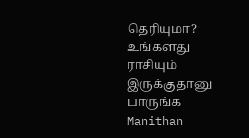தெரியுமா? உங்களது ராசியும் இருக்குதானு பாருங்க Manithan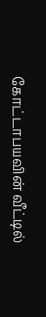கோட்டாபயவின் வீட்டில்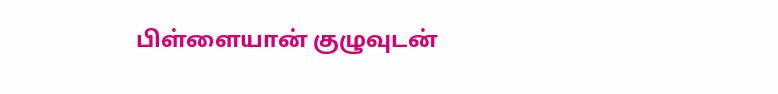பிள்ளையான் குழுவுடன்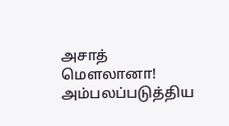அசாத் மௌலானா! அம்பலப்படுத்திய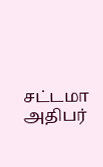சட்டமா அதிபர்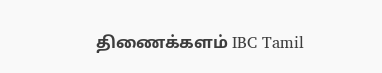திணைக்களம் IBC Tamil